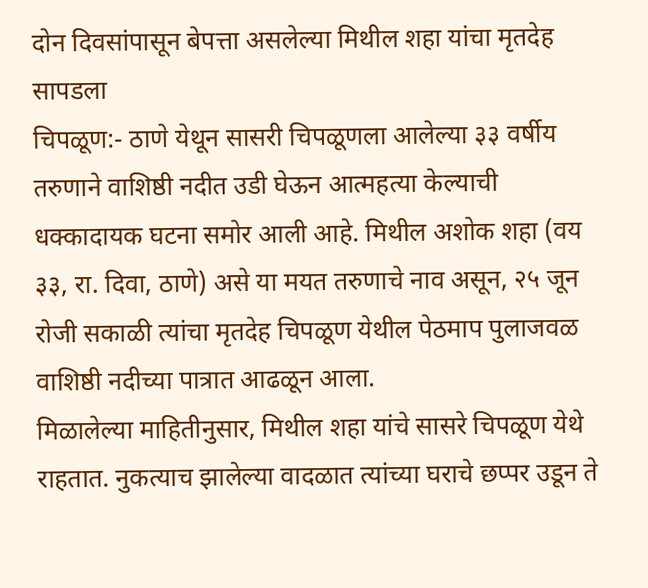दोन दिवसांपासून बेपत्ता असलेल्या मिथील शहा यांचा मृतदेह सापडला
चिपळूण:- ठाणे येथून सासरी चिपळूणला आलेल्या ३३ वर्षीय तरुणाने वाशिष्ठी नदीत उडी घेऊन आत्महत्या केल्याची धक्कादायक घटना समोर आली आहे. मिथील अशोक शहा (वय ३३, रा. दिवा, ठाणे) असे या मयत तरुणाचे नाव असून, २५ जून रोजी सकाळी त्यांचा मृतदेह चिपळूण येथील पेठमाप पुलाजवळ वाशिष्ठी नदीच्या पात्रात आढळून आला.
मिळालेल्या माहितीनुसार, मिथील शहा यांचे सासरे चिपळूण येथे राहतात. नुकत्याच झालेल्या वादळात त्यांच्या घराचे छप्पर उडून ते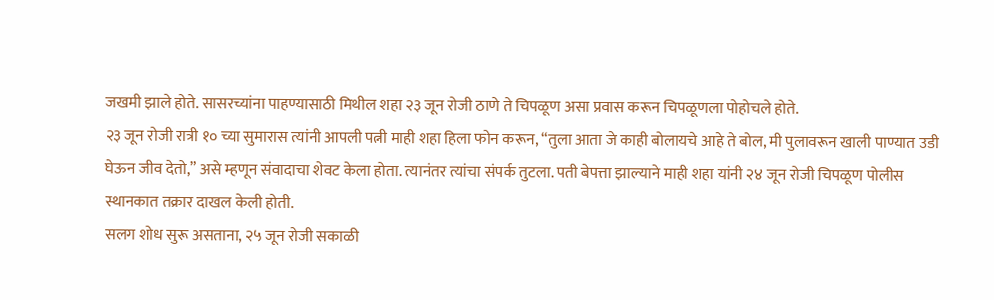जखमी झाले होते. सासरच्यांना पाहण्यासाठी मिथील शहा २३ जून रोजी ठाणे ते चिपळूण असा प्रवास करून चिपळूणला पोहोचले होते.
२३ जून रोजी रात्री १० च्या सुमारास त्यांनी आपली पत्नी माही शहा हिला फोन करून, “तुला आता जे काही बोलायचे आहे ते बोल, मी पुलावरून खाली पाण्यात उडी घेऊन जीव देतो,” असे म्हणून संवादाचा शेवट केला होता. त्यानंतर त्यांचा संपर्क तुटला. पती बेपत्ता झाल्याने माही शहा यांनी २४ जून रोजी चिपळूण पोलीस स्थानकात तक्रार दाखल केली होती.
सलग शोध सुरू असताना, २५ जून रोजी सकाळी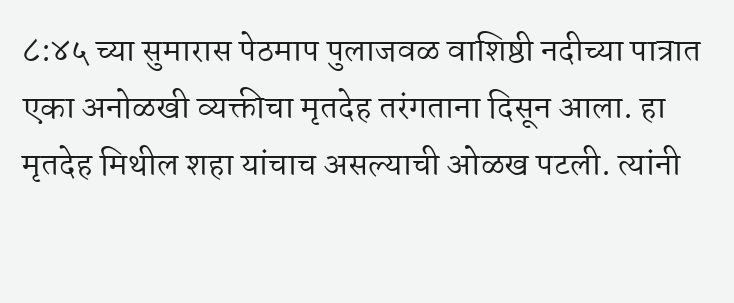८:४५ च्या सुमारास पेठमाप पुलाजवळ वाशिष्ठी नदीच्या पात्रात एका अनोळखी व्यक्तीचा मृतदेह तरंगताना दिसून आला. हा मृतदेह मिथील शहा यांचाच असल्याची ओळख पटली. त्यांनी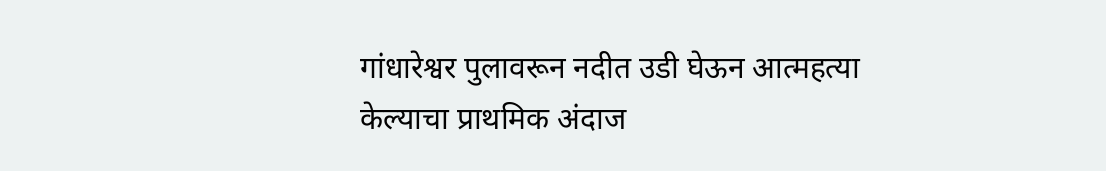गांधारेश्वर पुलावरून नदीत उडी घेऊन आत्महत्या केल्याचा प्राथमिक अंदाज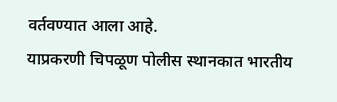वर्तवण्यात आला आहे.
याप्रकरणी चिपळूण पोलीस स्थानकात भारतीय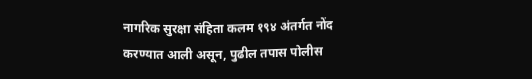नागरिक सुरक्षा संहिता कलम १९४ अंतर्गत नोंद करण्यात आली असून, पुढील तपास पोलीस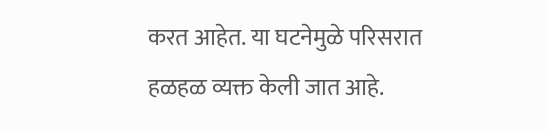करत आहेत. या घटनेमुळे परिसरात हळहळ व्यक्त केली जात आहे.